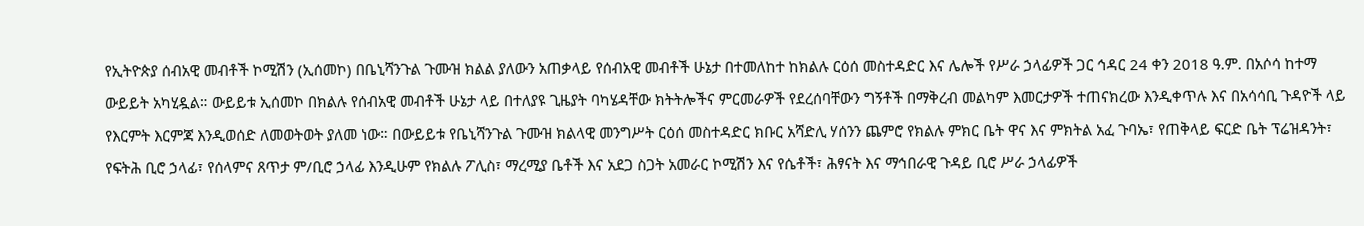የኢትዮጵያ ሰብአዊ መብቶች ኮሚሽን (ኢሰመኮ) በቤኒሻንጉል ጉሙዝ ክልል ያለውን አጠቃላይ የሰብአዊ መብቶች ሁኔታ በተመለከተ ከክልሉ ርዕሰ መስተዳድር እና ሌሎች የሥራ ኃላፊዎች ጋር ኅዳር 24 ቀን 2018 ዓ.ም. በአሶሳ ከተማ ውይይት አካሂዷል። ውይይቱ ኢሰመኮ በክልሉ የሰብአዊ መብቶች ሁኔታ ላይ በተለያዩ ጊዜያት ባካሄዳቸው ክትትሎችና ምርመራዎች የደረሰባቸውን ግኝቶች በማቅረብ መልካም እመርታዎች ተጠናክረው እንዲቀጥሉ እና በአሳሳቢ ጉዳዮች ላይ የእርምት እርምጃ እንዲወሰድ ለመወትወት ያለመ ነው። በውይይቱ የቤኒሻንጉል ጉሙዝ ክልላዊ መንግሥት ርዕሰ መስተዳድር ክቡር አሻድሊ ሃሰንን ጨምሮ የክልሉ ምክር ቤት ዋና እና ምክትል አፈ ጉባኤ፣ የጠቅላይ ፍርድ ቤት ፕሬዝዳንት፣ የፍትሕ ቢሮ ኃላፊ፣ የሰላምና ጸጥታ ም/ቢሮ ኃላፊ እንዲሁም የክልሉ ፖሊስ፣ ማረሚያ ቤቶች እና አደጋ ስጋት አመራር ኮሚሽን እና የሴቶች፣ ሕፃናት እና ማኅበራዊ ጉዳይ ቢሮ ሥራ ኃላፊዎች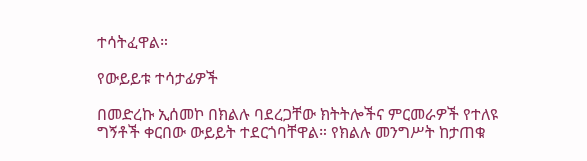ተሳትፈዋል።

የውይይቱ ተሳታፊዎች

በመድረኩ ኢሰመኮ በክልሉ ባደረጋቸው ክትትሎችና ምርመራዎች የተለዩ ግኝቶች ቀርበው ውይይት ተደርጎባቸዋል። የክልሉ መንግሥት ከታጠቁ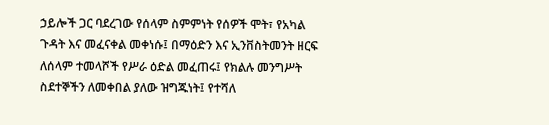ኃይሎች ጋር ባደረገው የሰላም ስምምነት የሰዎች ሞት፣ የአካል ጉዳት እና መፈናቀል መቀነሱ፤ በማዕድን እና ኢንቨስትመንት ዘርፍ ለሰላም ተመላሾች የሥራ ዕድል መፈጠሩ፤ የክልሉ መንግሥት ስደተኞችን ለመቀበል ያለው ዝግጁነት፤ የተሻለ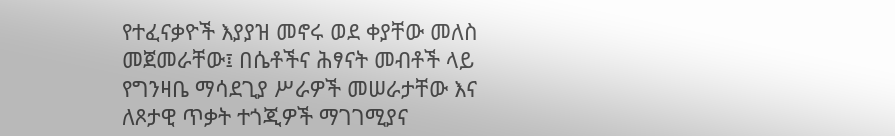የተፈናቃዮች እያያዝ መኖሩ ወደ ቀያቸው መለስ መጀመራቸው፤ በሴቶችና ሕፃናት መብቶች ላይ የግንዛቤ ማሳደጊያ ሥራዎች መሠራታቸው እና ለጾታዊ ጥቃት ተጎጂዎች ማገገሚያና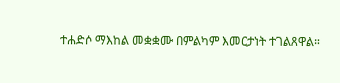ተሐድሶ ማእከል መቋቋሙ በምልካም እመርታነት ተገልጸዋል።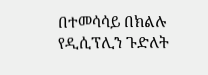በተመሳሳይ በክልሉ የዲሲፕሊን ጉድለት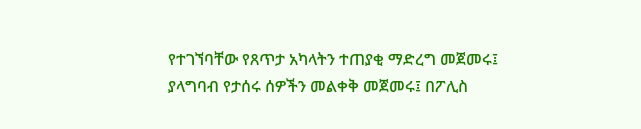የተገኘባቸው የጸጥታ አካላትን ተጠያቂ ማድረግ መጀመሩ፤ ያላግባብ የታሰሩ ሰዎችን መልቀቅ መጀመሩ፤ በፖሊስ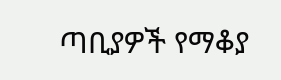ጣቢያዎች የማቆያ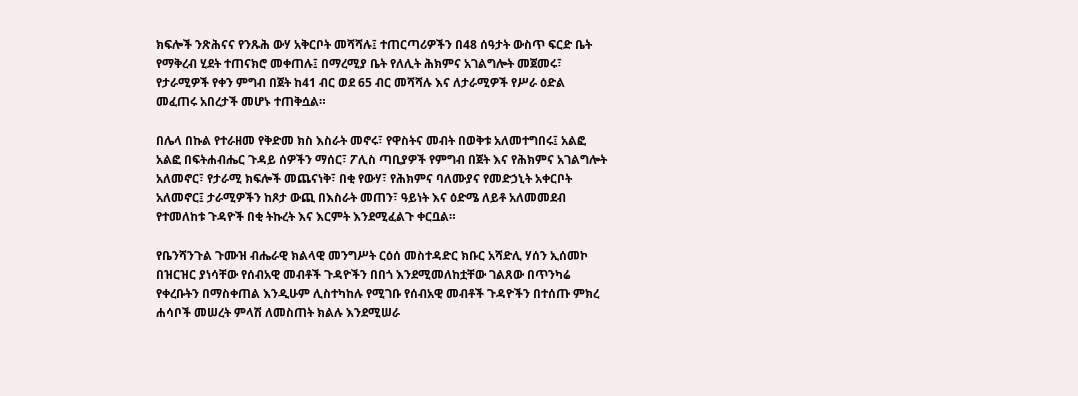ክፍሎች ንጽሕናና የንጹሕ ውሃ አቅርቦት መሻሻሉ፤ ተጠርጣሪዎችን በ48 ሰዓታት ውስጥ ፍርድ ቤት የማቅረብ ሂደት ተጠናክሮ መቀጠሉ፤ በማረሚያ ቤት የለሊት ሕክምና አገልግሎት መጀመሩ፣ የታራሚዎች የቀን ምግብ በጀት ከ41 ብር ወደ 65 ብር መሻሻሉ እና ለታራሚዎች የሥራ ዕድል መፈጠሩ አበረታች መሆኑ ተጠቅሷል።

በሌላ በኩል የተራዘመ የቅድመ ክስ እስራት መኖሩ፣ የዋስትና መብት በወቅቱ አለመተግበሩ፤ አልፎ አልፎ በፍትሐብሔር ጉዳይ ሰዎችን ማሰር፣ ፖሊስ ጣቢያዎች የምግብ በጀት እና የሕክምና አገልግሎት አለመኖር፣ የታራሚ ክፍሎች መጨናነቅ፣ በቂ የውሃ፣ የሕክምና ባለሙያና የመድኃኒት አቀርቦት አለመኖር፤ ታራሚዎችን ከጾታ ውጪ በእስራት መጠን፣ ዓይነት እና ዕድሜ ለይቶ አለመመደብ የተመለከቱ ጉዳዮች በቂ ትኩረት እና እርምት እንደሚፈልጉ ቀርቧል።

የቤንሻንጉል ጉሙዝ ብሔራዊ ክልላዊ መንግሥት ርዕሰ መስተዳድር ክቡር አሻድሊ ሃሰን ኢሰመኮ በዝርዝር ያነሳቸው የሰብአዊ መብቶች ጉዳዮችን በበጎ እንደሚመለከቷቸው ገልጸው በጥንካሬ የቀረቡትን በማስቀጠል እንዲሁም ሊስተካከሉ የሚገቡ የሰብአዊ መብቶች ጉዳዮችን በተሰጡ ምክረ ሐሳቦች መሠረት ምላሽ ለመስጠት ክልሉ እንደሚሠራ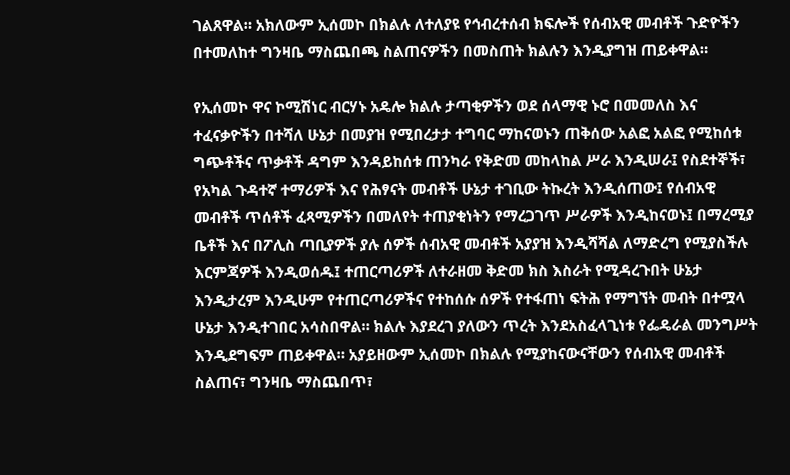ገልጸዋል። አክለውም ኢሰመኮ በክልሉ ለተለያዩ የኅብረተሰብ ክፍሎች የሰብአዊ መብቶች ጉድዮችን በተመለከተ ግንዛቤ ማስጨበጫ ስልጠናዎችን በመስጠት ክልሉን እንዲያግዝ ጠይቀዋል።

የኢሰመኮ ዋና ኮሚሽነር ብርሃኑ አዴሎ ክልሉ ታጣቂዎችን ወደ ሰላማዊ ኑሮ በመመለስ እና ተፈናቃዮችን በተሻለ ሁኔታ በመያዝ የሚበረታታ ተግባር ማከናወኑን ጠቅሰው አልፎ አልፎ የሚከሰቱ ግጭቶችና ጥቃቶች ዳግም እንዳይከሰቱ ጠንካራ የቅድመ መከላከል ሥራ እንዲሠራ፤ የስደተኞች፣ የአካል ጉዳተኛ ተማሪዎች እና የሕፃናት መብቶች ሁኔታ ተገቢው ትኩረት እንዲሰጠው፤ የሰብአዊ መብቶች ጥሰቶች ፈጻሚዎችን በመለየት ተጠያቂነትን የማረጋገጥ ሥራዎች እንዲከናወኑ፤ በማረሚያ ቤቶች እና በፖሊስ ጣቢያዎች ያሉ ሰዎች ሰብአዊ መብቶች አያያዝ እንዲሻሻል ለማድረግ የሚያስችሉ እርምጃዎች እንዲወሰዱ፤ ተጠርጣሪዎች ለተራዘመ ቅድመ ክስ እስራት የሚዳረጉበት ሁኔታ እንዲታረም እንዲሁም የተጠርጣሪዎችና የተከሰሱ ሰዎች የተፋጠነ ፍትሕ የማግኘት መብት በተሟላ ሁኔታ እንዲተገበር አሳስበዋል። ክልሉ እያደረገ ያለውን ጥረት እንደአስፈላጊነቱ የፌዴራል መንግሥት እንዲደግፍም ጠይቀዋል። አያይዘውም ኢሰመኮ በክልሉ የሚያከናውናቸውን የሰብአዊ መብቶች ስልጠና፣ ግንዛቤ ማስጨበጥ፣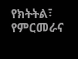የክትትል፣ የምርመራና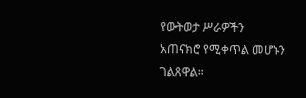የውትወታ ሥራዎችን አጠናክሮ የሚቀጥል መሆኑን ገልጸዋል።